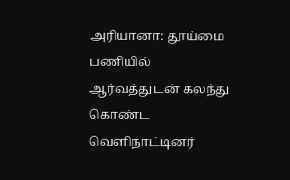அரியானா: தூய்மை பணியில் ஆர்வத்துடன் கலந்து கொண்ட வெளிநாட்டினர்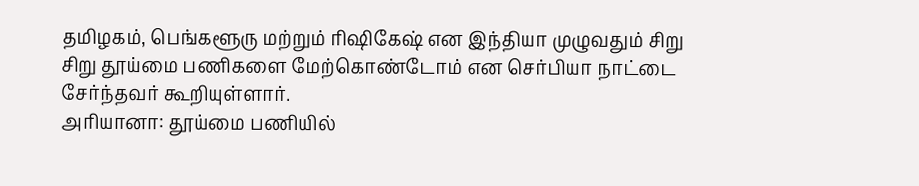தமிழகம், பெங்களூரு மற்றும் ரிஷிகேஷ் என இந்தியா முழுவதும் சிறு சிறு தூய்மை பணிகளை மேற்கொண்டோம் என செர்பியா நாட்டை சேர்ந்தவர் கூறியுள்ளார்.
அரியானா: தூய்மை பணியில்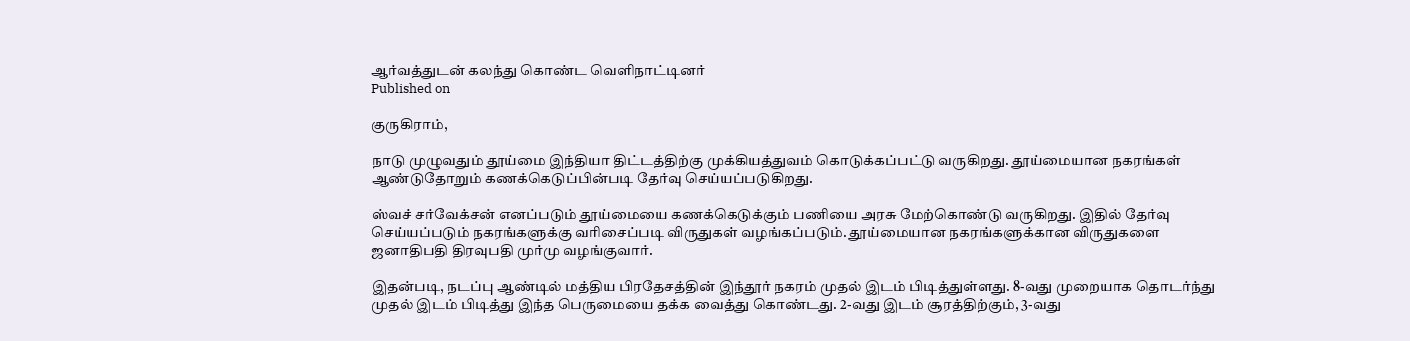ஆர்வத்துடன் கலந்து கொண்ட வெளிநாட்டினர்
Published on

குருகிராம்,

நாடு முழுவதும் தூய்மை இந்தியா திட்டத்திற்கு முக்கியத்துவம் கொடுக்கப்பட்டு வருகிறது. தூய்மையான நகரங்கள் ஆண்டுதோறும் கணக்கெடுப்பின்படி தேர்வு செய்யப்படுகிறது.

ஸ்வச் சர்வேக்சன் எனப்படும் தூய்மையை கணக்கெடுக்கும் பணியை அரசு மேற்கொண்டு வருகிறது. இதில் தேர்வு செய்யப்படும் நகரங்களுக்கு வரிசைப்படி விருதுகள் வழங்கப்படும். தூய்மையான நகரங்களுக்கான விருதுகளை ஜனாதிபதி திரவுபதி முர்மு வழங்குவார்.

இதன்படி, நடப்பு ஆண்டில் மத்திய பிரதேசத்தின் இந்தூர் நகரம் முதல் இடம் பிடித்துள்ளது. 8-வது முறையாக தொடர்ந்து முதல் இடம் பிடித்து இந்த பெருமையை தக்க வைத்து கொண்டது. 2-வது இடம் சூரத்திற்கும், 3-வது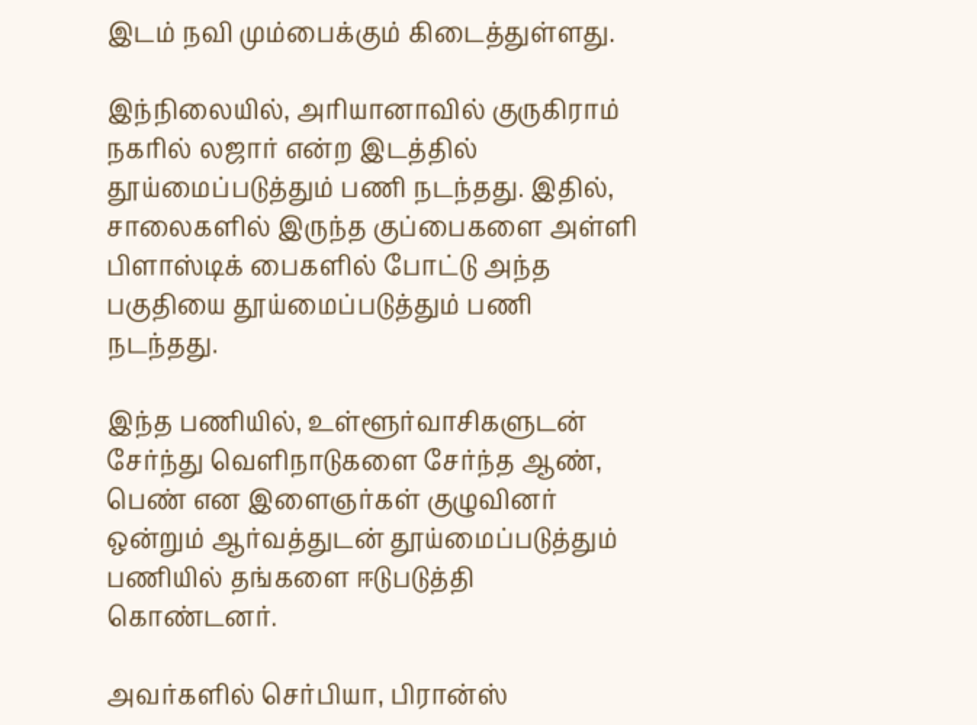இடம் நவி மும்பைக்கும் கிடைத்துள்ளது.

இந்நிலையில், அரியானாவில் குருகிராம் நகரில் லஜார் என்ற இடத்தில் தூய்மைப்படுத்தும் பணி நடந்தது. இதில், சாலைகளில் இருந்த குப்பைகளை அள்ளி பிளாஸ்டிக் பைகளில் போட்டு அந்த பகுதியை தூய்மைப்படுத்தும் பணி நடந்தது.

இந்த பணியில், உள்ளூர்வாசிகளுடன் சேர்ந்து வெளிநாடுகளை சேர்ந்த ஆண், பெண் என இளைஞர்கள் குழுவினர் ஒன்றும் ஆர்வத்துடன் தூய்மைப்படுத்தும் பணியில் தங்களை ஈடுபடுத்தி கொண்டனர்.

அவர்களில் செர்பியா, பிரான்ஸ்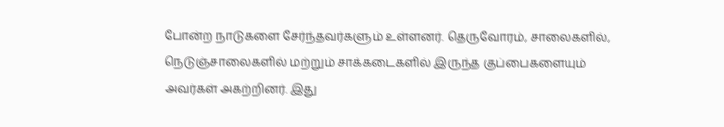போன்ற நாடுகளை சேர்ந்தவர்களும் உள்ளனர். தெருவோரம், சாலைகளில், நெடுஞ்சாலைகளில் மற்றும் சாக்கடைகளில் இருந்த குப்பைகளையும் அவர்கள் அகற்றினர். இது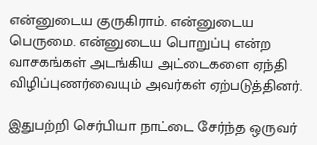என்னுடைய குருகிராம். என்னுடைய பெருமை. என்னுடைய பொறுப்பு என்ற வாசகங்கள் அடங்கிய அட்டைகளை ஏந்தி விழிப்புணர்வையும் அவர்கள் ஏற்படுத்தினர்.

இதுபற்றி செர்பியா நாட்டை சேர்ந்த ஒருவர்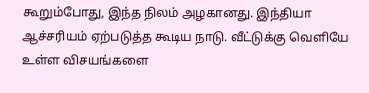கூறும்போது, இந்த நிலம் அழகானது. இந்தியா ஆச்சரியம் ஏற்படுத்த கூடிய நாடு. வீட்டுக்கு வெளியே உள்ள விசயங்களை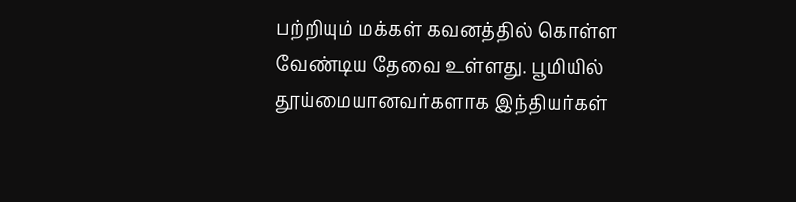பற்றியும் மக்கள் கவனத்தில் கொள்ள வேண்டிய தேவை உள்ளது. பூமியில் தூய்மையானவர்களாக இந்தியர்கள்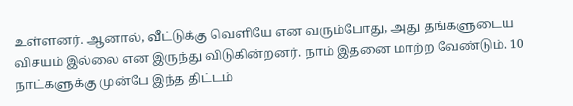உள்ளனர். ஆனால், வீட்டுக்கு வெளியே என வரும்போது, அது தங்களுடைய விசயம் இல்லை என இருந்து விடுகின்றனர். நாம் இதனை மாற்ற வேண்டும். 10 நாட்களுக்கு முன்பே இந்த திட்டம்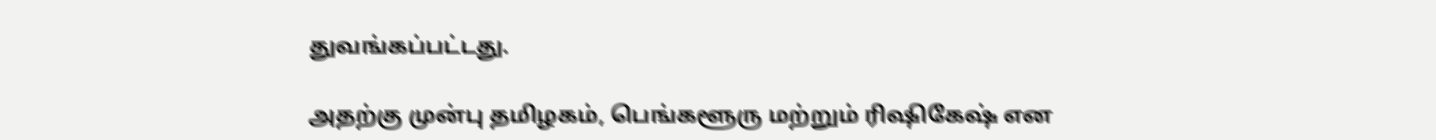துவங்கப்பட்டது.

அதற்கு முன்பு தமிழகம், பெங்களூரு மற்றும் ரிஷிகேஷ் என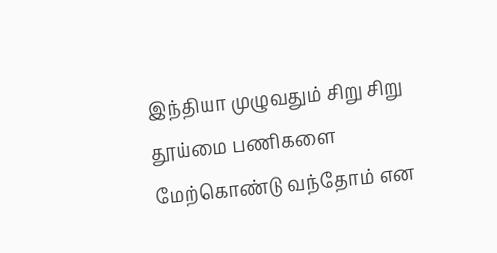இந்தியா முழுவதும் சிறு சிறு தூய்மை பணிகளை மேற்கொண்டு வந்தோம் என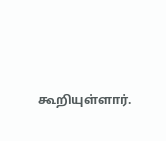கூறியுள்ளார்.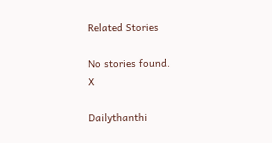Related Stories

No stories found.
X

Dailythanthi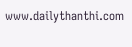www.dailythanthi.com